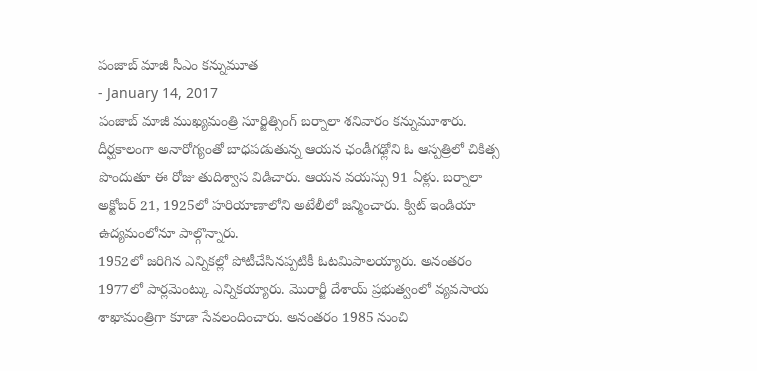పంజాబ్ మాజీ సీఎం కన్నుమూత
- January 14, 2017
పంజాబ్ మాజీ ముఖ్యమంత్రి సూర్జిత్సింగ్ బర్నాలా శనివారం కన్నుమూశారు. దీర్ఘకాలంగా అనారోగ్యంతో బాధపడుతున్న ఆయన ఛండీగఢ్లోని ఓ ఆస్పత్రిలో చికిత్స పొందుతూ ఈ రోజు తుదిశ్వాస విడిచారు. ఆయన వయస్సు 91 ఏళ్లు. బర్నాలా అక్టోబర్ 21, 1925లో హరియాణాలోని అటేలీలో జన్మించారు. క్విట్ ఇండియా ఉద్యమంలోనూ పాల్గొన్నారు.
1952లో జరిగిన ఎన్నికల్లో పోటీచేసినప్పటికీ ఓటమిపాలయ్యారు. అనంతరం 1977లో పార్లమెంట్కు ఎన్నికయ్యారు. మొరార్జీ దేశాయ్ ప్రభుత్వంలో వ్యవసాయ శాఖామంత్రిగా కూడా సేవలందించారు. అనంతరం 1985 నుంచి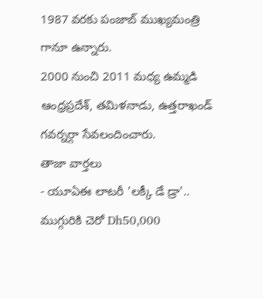1987 వరకు పంజాబ్ ముఖ్యమంత్రి గానూ ఉన్నారు.
2000 నుంచి 2011 మధ్య ఉమ్మడి ఆంధ్రప్రదేశ్, తమిళనాడు, ఉత్తరాఖండ్ గవర్నర్గా సేవలందించారు.
తాజా వార్తలు
- యూఏఈ లాటరీ 'లక్కీ డే డ్రా'.. ముగ్గురికి చెరో Dh50,000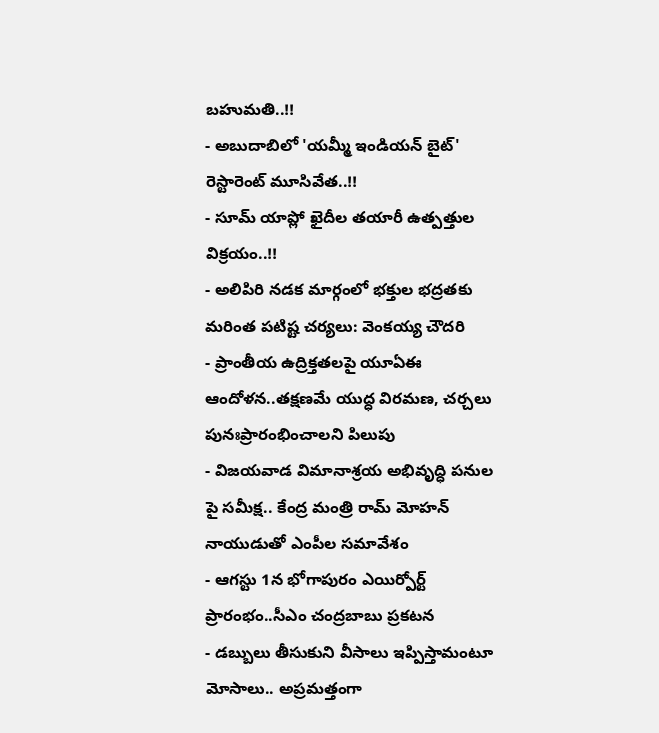బహుమతి..!!
- అబుదాబిలో 'యమ్మీ ఇండియన్ బైట్' రెస్టారెంట్ మూసివేత..!!
- సూమ్ యాప్లో ఖైదీల తయారీ ఉత్పత్తుల విక్రయం..!!
- అలిపిరి నడక మార్గంలో భక్తుల భద్రతకు మరింత పటిష్ట చర్యలు: వెంకయ్య చౌదరి
- ప్రాంతీయ ఉద్రిక్తతలపై యూఏఈ ఆందోళన..తక్షణమే యుద్ధ విరమణ, చర్చలు పునఃప్రారంభించాలని పిలుపు
- విజయవాడ విమానాశ్రయ అభివృద్ధి పనుల పై సమీక్ష.. కేంద్ర మంత్రి రామ్ మోహన్ నాయుడుతో ఎంపీల సమావేశం
- ఆగస్టు 1న భోగాపురం ఎయిర్పోర్ట్ ప్రారంభం..సీఎం చంద్రబాబు ప్రకటన
- డబ్బులు తీసుకుని వీసాలు ఇప్పిస్తామంటూ మోసాలు.. అప్రమత్తంగా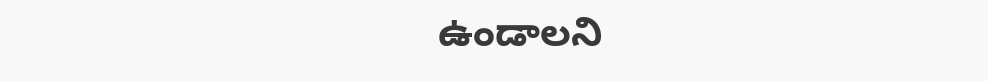ఉండాలని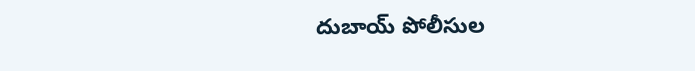దుబాయ్ పోలీసుల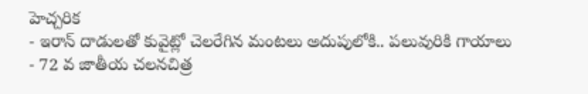హెచ్చరిక
- ఇరాన్ దాడులతో కువైట్లో చెలరేగిన మంటలు అదుపులోకి.. పలువురికి గాయాలు
- 72 వ జాతీయ చలనచిత్ర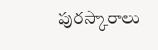పురస్కారాలు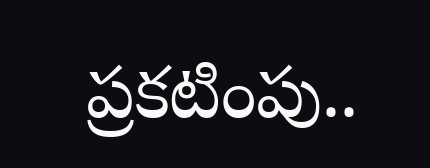ప్రకటింపు..